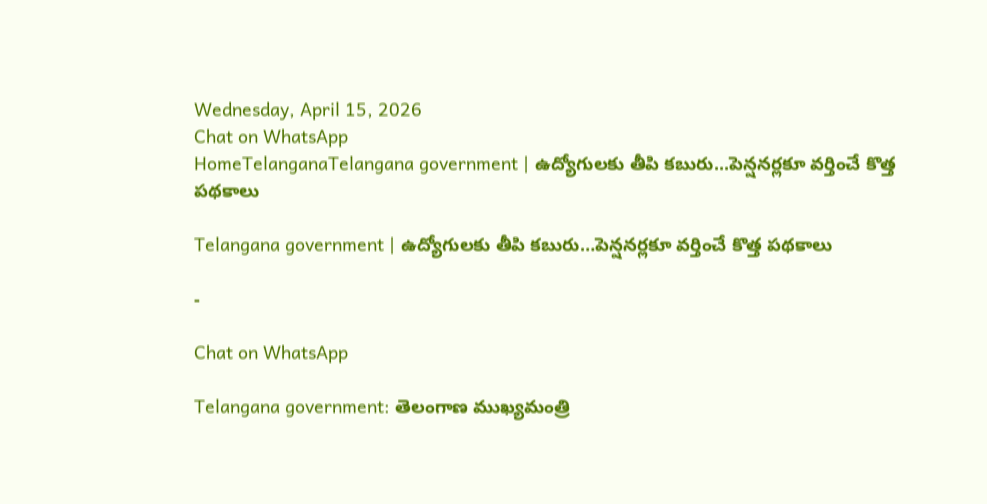Wednesday, April 15, 2026
Chat on WhatsApp
HomeTelanganaTelangana government | ఉద్యోగులకు తీపి కబురు...పెన్షనర్లకూ వర్తించే కొత్త పథకాలు

Telangana government | ఉద్యోగులకు తీపి కబురు…పెన్షనర్లకూ వర్తించే కొత్త పథకాలు

-

Chat on WhatsApp

Telangana government: తెలంగాణ ముఖ్యమంత్రి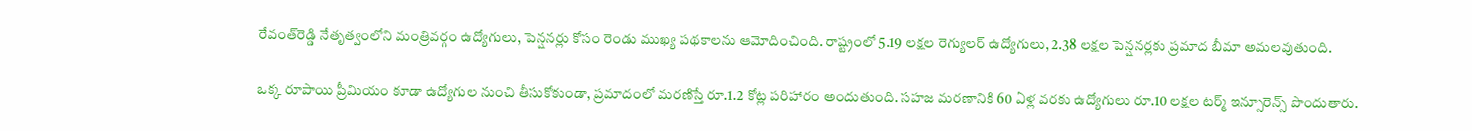రేవంత్‌రెడ్డి నేతృత్వంలోని మంత్రివర్గం ఉద్యోగులు, పెన్షనర్లు కోసం రెండు ముఖ్య పథకాలను ఆమోదించింది. రాష్ట్రంలో 5.19 లక్షల రెగ్యులర్ ఉద్యోగులు, 2.38 లక్షల పెన్షనర్లకు ప్రమాద బీమా అమలవుతుంది.

ఒక్క రూపాయి ప్రీమియం కూడా ఉద్యోగుల నుంచి తీసుకోకుండా, ప్రమాదంలో మరణిస్తే రూ.1.2 కోట్ల పరిహారం అందుతుంది. సహజ మరణానికి 60 ఏళ్ల వరకు ఉద్యోగులు రూ.10 లక్షల టర్మ్ ఇన్సూరెన్స్ పొందుతారు.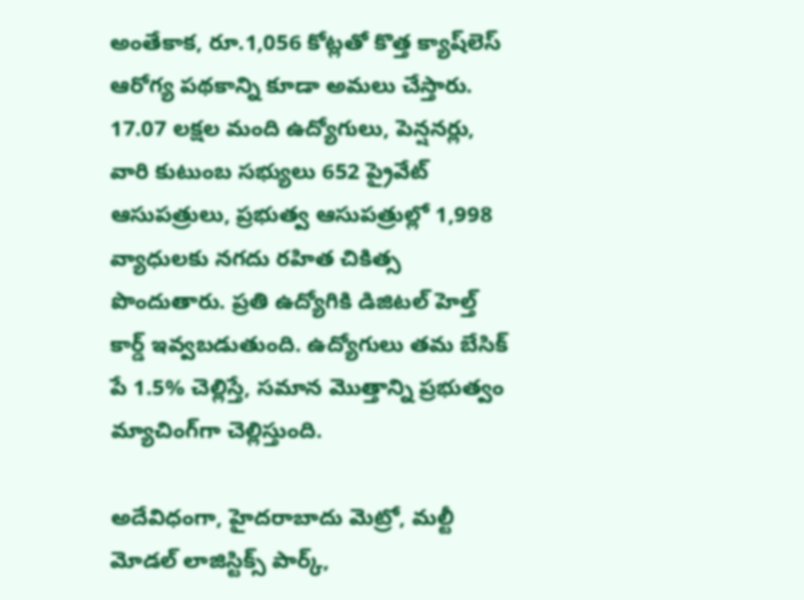అంతేకాక, రూ.1,056 కోట్లతో కొత్త క్యాష్‌లెస్ ఆరోగ్య పథకాన్ని కూడా అమలు చేస్తారు. 17.07 లక్షల మంది ఉద్యోగులు, పెన్షనర్లు, వారి కుటుంబ సభ్యులు 652 ప్రైవేట్ ఆసుపత్రులు, ప్రభుత్వ ఆసుపత్రుల్లో 1,998 వ్యాధులకు నగదు రహిత చికిత్స పొందుతారు. ప్రతి ఉద్యోగికి డిజిటల్ హెల్త్ కార్డ్ ఇవ్వబడుతుంది. ఉద్యోగులు తమ బేసిక్ పే 1.5% చెల్లిస్తే, సమాన మొత్తాన్ని ప్రభుత్వం మ్యాచింగ్‌గా చెల్లిస్తుంది.

అదేవిధంగా, హైదరాబాదు మెట్రో, మల్టీ మోడల్ లాజిస్టిక్స్ పార్క్,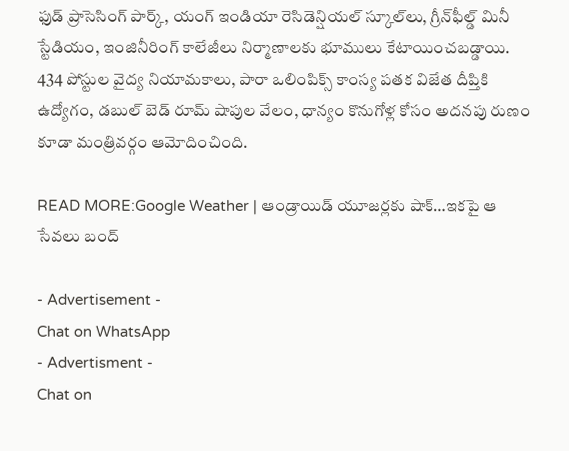ఫుడ్ ప్రాసెసింగ్ పార్క్, యంగ్ ఇండియా రెసిడెన్షియల్ స్కూల్‌లు, గ్రీన్‌ఫీల్డ్ మినీ స్టేడియం, ఇంజినీరింగ్ కాలేజీలు నిర్మాణాలకు భూములు కేటాయించబడ్డాయి. 434 పోస్టుల వైద్య నియామకాలు, పారా ఒలింపిక్స్ కాంస్య పతక విజేత దీప్తికి ఉద్యోగం, డబుల్ బెడ్ రూమ్ షాపుల వేలం, ధాన్యం కొనుగోళ్ల కోసం అదనపు రుణం కూడా మంత్రివర్గం ఆమోదించింది.

READ MORE:Google Weather | ఆండ్రాయిడ్ యూజర్లకు షాక్…ఇకపై ఆ సేవలు బంద్

- Advertisement -
Chat on WhatsApp
- Advertisment -
Chat on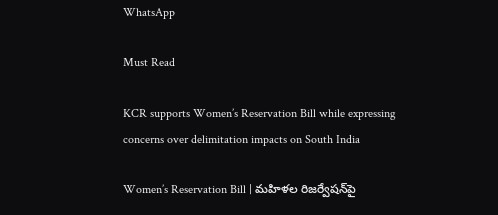WhatsApp

Must Read

KCR supports Women’s Reservation Bill while expressing concerns over delimitation impacts on South India

Women’s Reservation Bill | మహిళల రిజర్వేషన్‌పై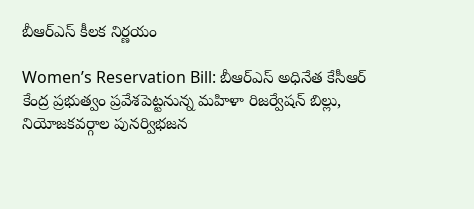బీఆర్‌ఎస్ కీలక నిర్ణయం

Women’s Reservation Bill: బీఆర్‌ఎస్ అధినేత కేసీఆర్ కేంద్ర ప్రభుత్వం ప్రవేశపెట్టనున్న మహిళా రిజర్వేషన్ బిల్లు, నియోజకవర్గాల పునర్విభజన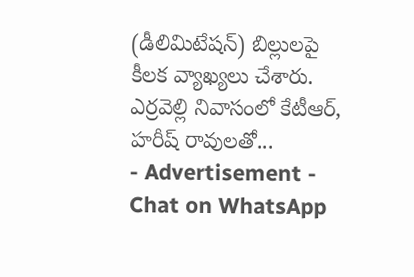(డీలిమిటేషన్) బిల్లులపై కీలక వ్యాఖ్యలు చేశారు. ఎర్రవెల్లి నివాసంలో కేటీఆర్, హరీష్ రావులతో...
- Advertisement -
Chat on WhatsApp